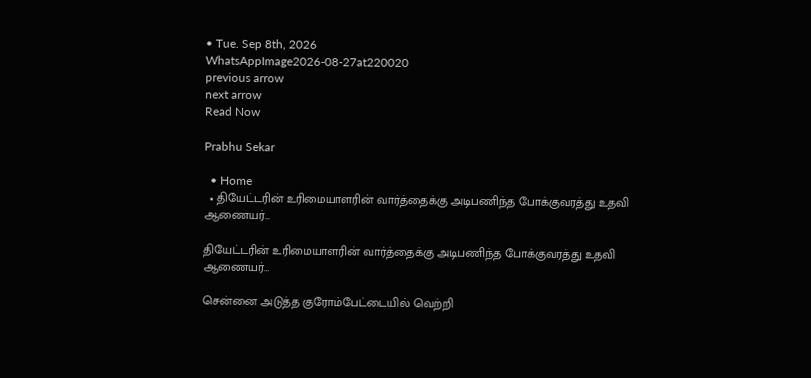• Tue. Sep 8th, 2026
WhatsAppImage2026-08-27at220020
previous arrow
next arrow
Read Now

Prabhu Sekar

  • Home
  • தியேட்டரின் உரிமையாளரின் வார்த்தைக்கு அடிபணிந்த போக்குவரத்து உதவி ஆணையர்…

தியேட்டரின் உரிமையாளரின் வார்த்தைக்கு அடிபணிந்த போக்குவரத்து உதவி ஆணையர்…

சென்னை அடுத்த குரோம்பேட்டையில் வெற்றி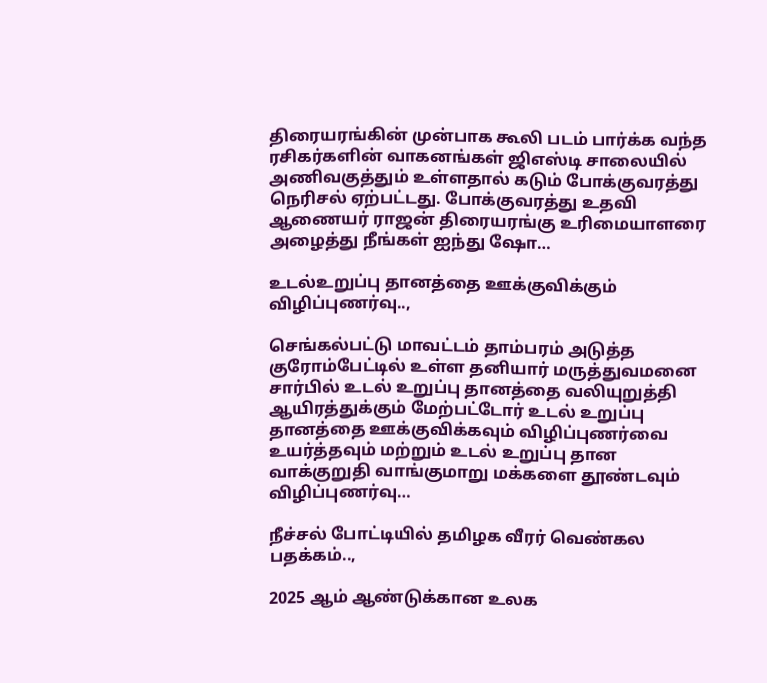திரையரங்கின் முன்பாக கூலி படம் பார்க்க வந்த ரசிகர்களின் வாகனங்கள் ஜிஎஸ்டி சாலையில் அணிவகுத்தும் உள்ளதால் கடும் போக்குவரத்து நெரிசல் ஏற்பட்டது. போக்குவரத்து உதவி ஆணையர் ராஜன் திரையரங்கு உரிமையாளரை அழைத்து நீங்கள் ஐந்து ஷோ…

உடல்உறுப்பு தானத்தை ஊக்குவிக்கும் விழிப்புணர்வு..,

செங்கல்பட்டு மாவட்டம் தாம்பரம் அடுத்த குரோம்பேட்டில் உள்ள தனியார் மருத்துவமனை சார்பில் உடல் உறுப்பு தானத்தை வலியுறுத்தி ஆயிரத்துக்கும் மேற்பட்டோர் உடல் உறுப்பு தானத்தை ஊக்குவிக்கவும் விழிப்புணர்வை உயர்த்தவும் மற்றும் உடல் உறுப்பு தான வாக்குறுதி வாங்குமாறு மக்களை தூண்டவும் விழிப்புணர்வு…

நீச்சல் போட்டியில் தமிழக வீரர் வெண்கல பதக்கம்..,

2025 ஆம் ஆண்டுக்கான உலக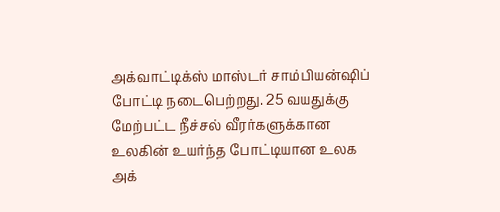அக்வாட்டிக்ஸ் மாஸ்டர் சாம்பியன்ஷிப் போட்டி நடைபெற்றது. 25 வயதுக்கு மேற்பட்ட நீச்சல் வீரர்களுக்கான உலகின் உயர்ந்த போட்டியான உலக அக்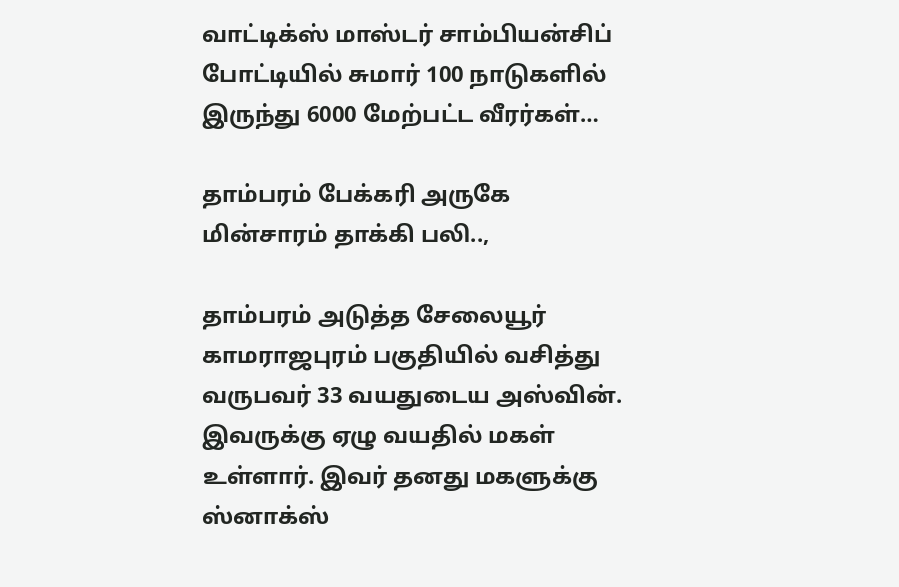வாட்டிக்ஸ் மாஸ்டர் சாம்பியன்சிப் போட்டியில் சுமார் 100 நாடுகளில் இருந்து 6000 மேற்பட்ட வீரர்கள்…

தாம்பரம் பேக்கரி அருகே மின்சாரம் தாக்கி பலி..,

தாம்பரம் அடுத்த சேலையூர் காமராஜபுரம் பகுதியில் வசித்து வருபவர் 33 வயதுடைய அஸ்வின். இவருக்கு ஏழு வயதில் மகள் உள்ளார். இவர் தனது மகளுக்கு ஸ்னாக்ஸ்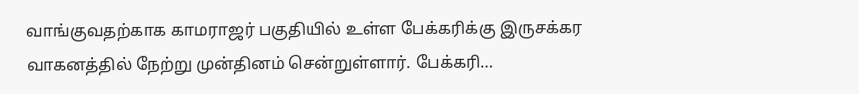வாங்குவதற்காக காமராஜர் பகுதியில் உள்ள பேக்கரிக்கு இருசக்கர வாகனத்தில் நேற்று முன்தினம் சென்றுள்ளார். பேக்கரி…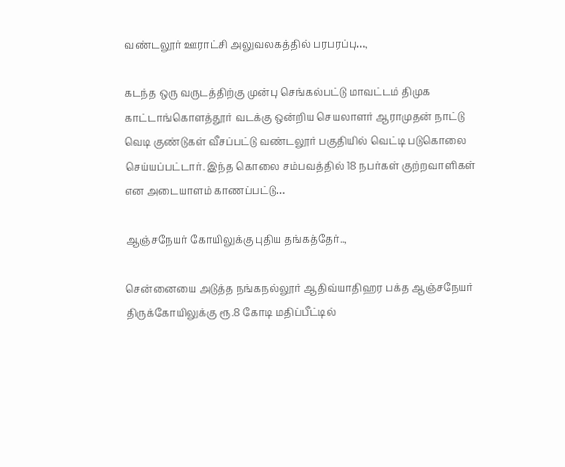வண்டலூர் ஊராட்சி அலுவலகத்தில் பரபரப்பு…,

கடந்த ஒரு வருடத்திற்கு முன்பு செங்கல்பட்டு மாவட்டம் திமுக காட்டாங்கொளத்தூர் வடக்கு ஒன்றிய செயலாளர் ஆராமுதன் நாட்டு வெடி குண்டுகள் வீசப்பட்டு வண்டலூர் பகுதியில் வெட்டி படுகொலை செய்யப்பட்டார். இந்த கொலை சம்பவத்தில் 18 நபர்கள் குற்றவாளிகள் என அடையாளம் காணப்பட்டு…

ஆஞ்சநேயர் கோயிலுக்கு புதிய தங்கத்தேர்..,

சென்னையை அடுத்த நங்கநல்லூர் ஆதிவ்யாதிஹர பக்த ஆஞ்சநேயர் திருக்கோயிலுக்கு ரூ.8 கோடி மதிப்பீட்டில்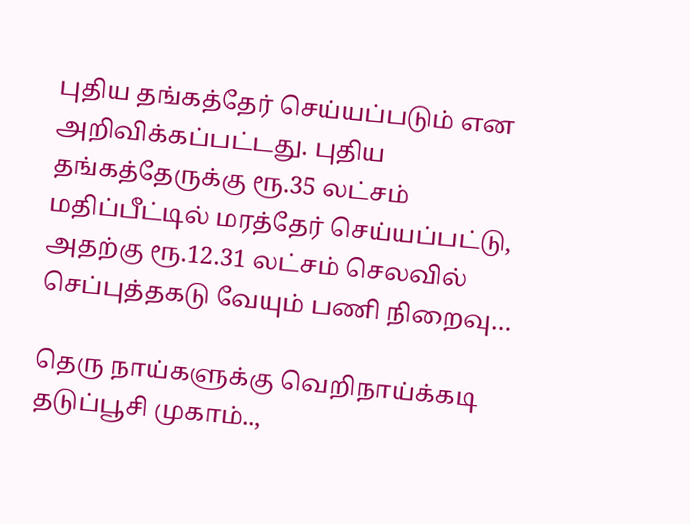புதிய தங்கத்தேர் செய்யப்படும் என அறிவிக்கப்பட்டது. புதிய தங்கத்தேருக்கு ரூ.35 லட்சம் மதிப்பீட்டில் மரத்தேர் செய்யப்பட்டு, அதற்கு ரூ.12.31 லட்சம் செலவில் செப்புத்தகடு வேயும் பணி நிறைவு…

தெரு நாய்களுக்கு வெறிநாய்க்கடி தடுப்பூசி முகாம்..,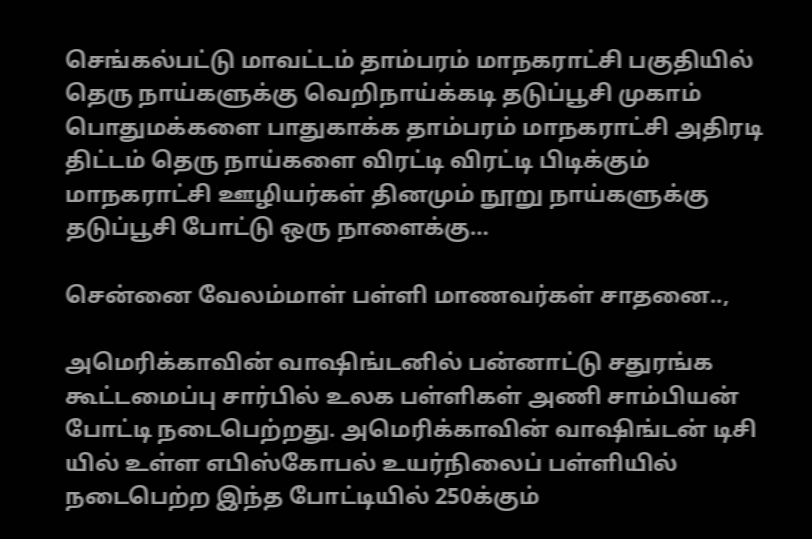செங்கல்பட்டு மாவட்டம் தாம்பரம் மாநகராட்சி பகுதியில் தெரு நாய்களுக்கு வெறிநாய்க்கடி தடுப்பூசி முகாம் பொதுமக்களை பாதுகாக்க தாம்பரம் மாநகராட்சி அதிரடி திட்டம் தெரு நாய்களை விரட்டி விரட்டி பிடிக்கும் மாநகராட்சி ஊழியர்கள் தினமும் நூறு நாய்களுக்கு தடுப்பூசி போட்டு ஒரு நாளைக்கு…

சென்னை வேலம்மாள் பள்ளி மாணவர்கள் சாதனை..,

அமெரிக்காவின் வாஷிங்டனில் பன்னாட்டு சதுரங்க கூட்டமைப்பு சார்பில் உலக பள்ளிகள் அணி சாம்பியன் போட்டி நடைபெற்றது. அமெரிக்காவின் வாஷிங்டன் டிசி யில் உள்ள எபிஸ்கோபல் உயர்நிலைப் பள்ளியில் நடைபெற்ற இந்த போட்டியில் 250க்கும்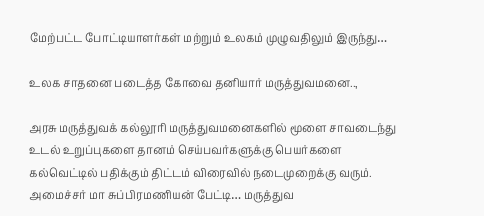மேற்பட்ட போட்டியாளர்கள் மற்றும் உலகம் முழுவதிலும் இருந்து…

உலக சாதனை படைத்த கோவை தனியார் மருத்துவமனை..,

அரசு மருத்துவக் கல்லூரி மருத்துவமனைகளில் மூளை சாவடைந்து உடல் உறுப்புகளை தானம் செய்பவர்களுக்கு பெயர்களை கல்வெட்டில் பதிக்கும் திட்டம் விரைவில் நடைமுறைக்கு வரும். அமைச்சர் மா சுப்பிரமணியன் பேட்டி… மருத்துவ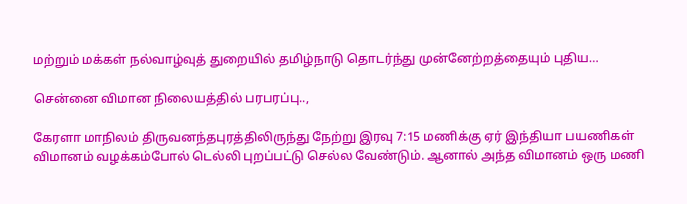மற்றும் மக்கள் நல்வாழ்வுத் துறையில் தமிழ்நாடு தொடர்ந்து முன்னேற்றத்தையும் புதிய…

சென்னை விமான நிலையத்தில் பரபரப்பு..,

கேரளா மாநிலம் திருவனந்தபுரத்திலிருந்து நேற்று இரவு 7:15 மணிக்கு ஏர் இந்தியா பயணிகள் விமானம் வழக்கம்போல் டெல்லி புறப்பட்டு செல்ல வேண்டும். ஆனால் அந்த விமானம் ஒரு மணி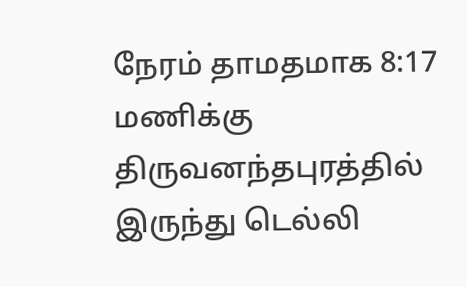நேரம் தாமதமாக 8:17 மணிக்கு திருவனந்தபுரத்தில் இருந்து டெல்லி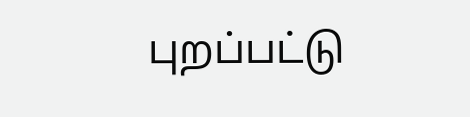புறப்பட்டு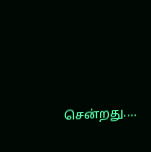சென்றது.…